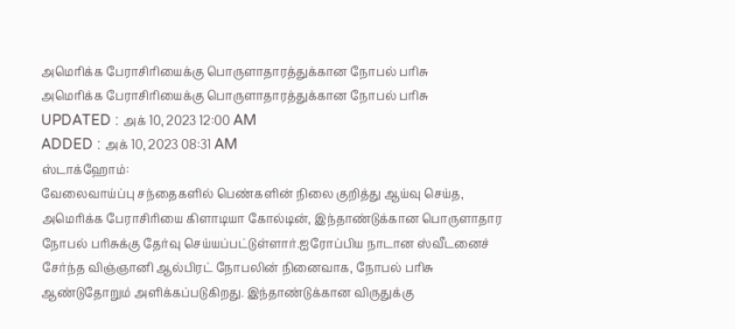அமெரிக்க பேராசிரியைக்கு பொருளாதாரத்துக்கான நோபல் பரிசு
அமெரிக்க பேராசிரியைக்கு பொருளாதாரத்துக்கான நோபல் பரிசு
UPDATED : அக் 10, 2023 12:00 AM
ADDED : அக் 10, 2023 08:31 AM
ஸ்டாக்ஹோம்:
வேலைவாய்ப்பு சந்தைகளில் பெண்களின் நிலை குறித்து ஆய்வு செய்த, அமெரிக்க பேராசிரியை கிளாடியா கோல்டின், இந்தாண்டுக்கான பொருளாதார நோபல் பரிசுக்கு தேர்வு செய்யப்பட்டுள்ளார்.ஐரோப்பிய நாடான ஸ்வீடனைச் சேர்ந்த விஞ்ஞானி ஆல்பிரட் நோபலின் நினைவாக, நோபல் பரிசு ஆண்டுதோறும் அளிக்கப்படுகிறது. இந்தாண்டுக்கான விருதுக்கு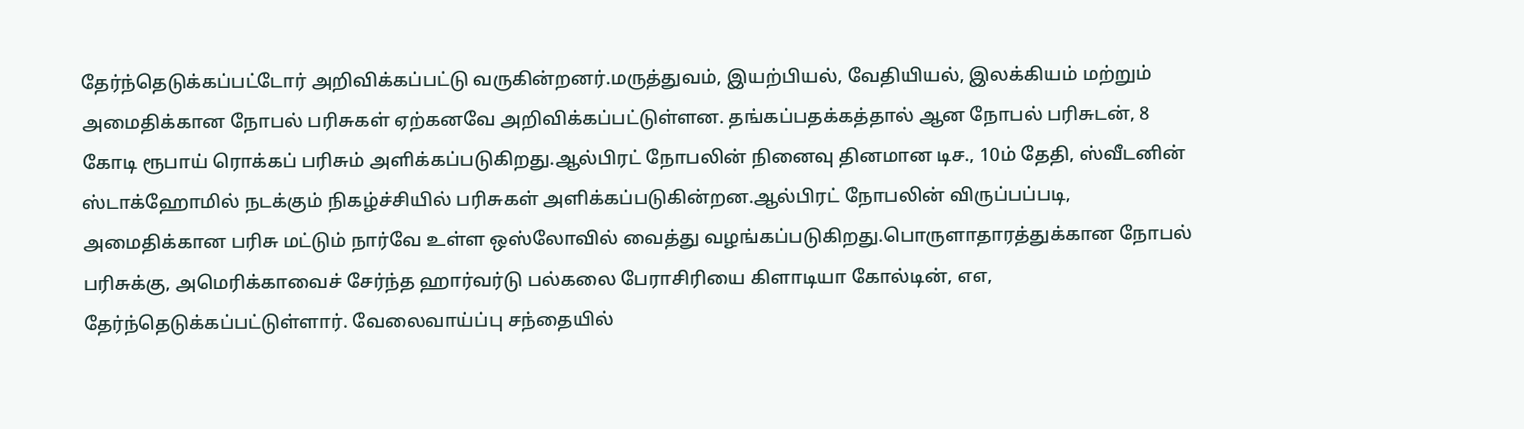தேர்ந்தெடுக்கப்பட்டோர் அறிவிக்கப்பட்டு வருகின்றனர்.மருத்துவம், இயற்பியல், வேதியியல், இலக்கியம் மற்றும் அமைதிக்கான நோபல் பரிசுகள் ஏற்கனவே அறிவிக்கப்பட்டுள்ளன. தங்கப்பதக்கத்தால் ஆன நோபல் பரிசுடன், 8 கோடி ரூபாய் ரொக்கப் பரிசும் அளிக்கப்படுகிறது.ஆல்பிரட் நோபலின் நினைவு தினமான டிச., 10ம் தேதி, ஸ்வீடனின் ஸ்டாக்ஹோமில் நடக்கும் நிகழ்ச்சியில் பரிசுகள் அளிக்கப்படுகின்றன.ஆல்பிரட் நோபலின் விருப்பப்படி, அமைதிக்கான பரிசு மட்டும் நார்வே உள்ள ஒஸ்லோவில் வைத்து வழங்கப்படுகிறது.பொருளாதாரத்துக்கான நோபல் பரிசுக்கு, அமெரிக்காவைச் சேர்ந்த ஹார்வர்டு பல்கலை பேராசிரியை கிளாடியா கோல்டின், ௭௭, தேர்ந்தெடுக்கப்பட்டுள்ளார். வேலைவாய்ப்பு சந்தையில்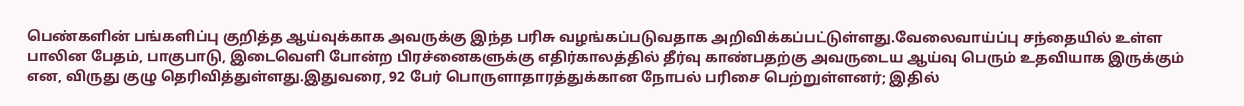பெண்களின் பங்களிப்பு குறித்த ஆய்வுக்காக அவருக்கு இந்த பரிசு வழங்கப்படுவதாக அறிவிக்கப்பட்டுள்ளது.வேலைவாய்ப்பு சந்தையில் உள்ள பாலின பேதம், பாகுபாடு, இடைவெளி போன்ற பிரச்னைகளுக்கு எதிர்காலத்தில் தீர்வு காண்பதற்கு அவருடைய ஆய்வு பெரும் உதவியாக இருக்கும் என, விருது குழு தெரிவித்துள்ளது.இதுவரை, 92 பேர் பொருளாதாரத்துக்கான நோபல் பரிசை பெற்றுள்ளனர்; இதில்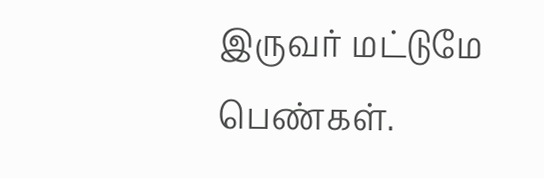இருவர் மட்டுமே பெண்கள்.